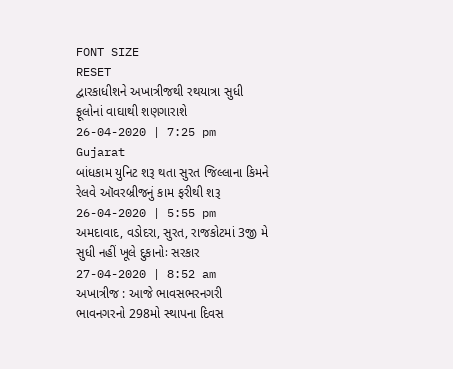FONT SIZE
RESET
દ્વારકાધીશને અખાત્રીજથી રથયાત્રા સુધી ફૂલોનાં વાઘાથી શણગારાશે
26-04-2020 | 7:25 pm
Gujarat
બાંધકામ યુનિટ શરૂ થતા સુરત જિલ્લાના કિમને રેલવે ઑવરબ્રીજનું કામ ફરીથી શરૂ
26-04-2020 | 5:55 pm
અમદાવાદ, વડોદરા, સુરત, રાજકોટમાં 3જી મે સુધી નહીં ખૂલે દુકાનોઃ સરકાર
27-04-2020 | 8:52 am
અખાત્રીજ : આજે ભાવસભરનગરી ભાવનગરનો 298મો સ્થાપના દિવસ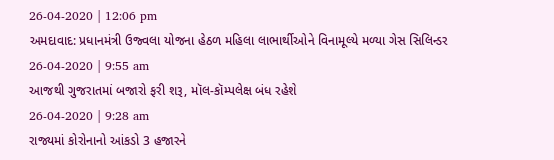26-04-2020 | 12:06 pm
અમદાવાદ: પ્રધાનમંત્રી ઉજ્વલા યોજના હેઠળ મહિલા લાભાર્થીઓને વિનામૂલ્યે મળ્યા ગેસ સિલિન્ડર
26-04-2020 | 9:55 am
આજથી ગુજરાતમાં બજારો ફરી શરૂ, મૉલ-કૉમ્પલેક્ષ બંધ રહેશે
26-04-2020 | 9:28 am
રાજ્યમાં કોરોનાનો આંકડો 3 હજારને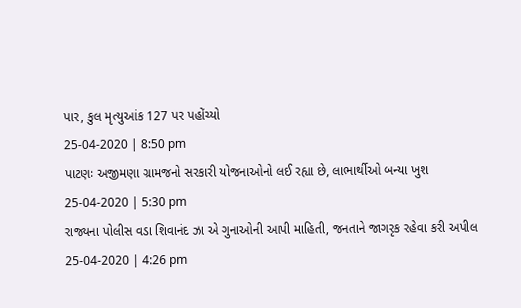પાર, કુલ મૃત્યુઆંક 127 પર પહોંચ્યો
25-04-2020 | 8:50 pm
પાટણઃ અજીમણા ગ્રામજનો સરકારી યોજનાઓનો લઈ રહ્યા છે, લાભાર્થીઓ બન્યા ખુશ
25-04-2020 | 5:30 pm
રાજ્યના પોલીસ વડા શિવાનંદ ઝા એ ગુનાઓની આપી માહિતી, જનતાને જાગરૃક રહેવા કરી અપીલ
25-04-2020 | 4:26 pm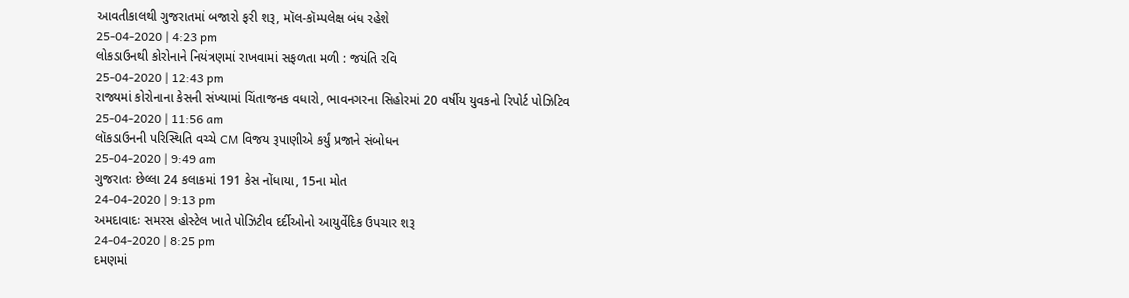આવતીકાલથી ગુજરાતમાં બજારો ફરી શરૂ, મૉલ-કૉમ્પલેક્ષ બંધ રહેશે
25-04-2020 | 4:23 pm
લોકડાઉનથી કોરોનાને નિયંત્રણમાં રાખવામાં સફળતા મળી : જયંતિ રવિ
25-04-2020 | 12:43 pm
રાજ્યમાં કોરોનાના કેસની સંખ્યામાં ચિંતાજનક વધારો, ભાવનગરના સિહોરમાં 20 વર્ષીય યુવકનો રિપોર્ટ પોઝિટિવ
25-04-2020 | 11:56 am
લૉકડાઉનની પરિસ્થિતિ વચ્ચે CM વિજય રૂપાણીએ કર્યું પ્રજાને સંબોધન
25-04-2020 | 9:49 am
ગુજરાતઃ છેલ્લા 24 કલાકમાં 191 કેસ નોંધાયા, 15ના મોત
24-04-2020 | 9:13 pm
અમદાવાદઃ સમરસ હોસ્ટેલ ખાતે પોઝિટીવ દર્દીઓનો આયુર્વેદિક ઉપચાર શરૂ
24-04-2020 | 8:25 pm
દમણમાં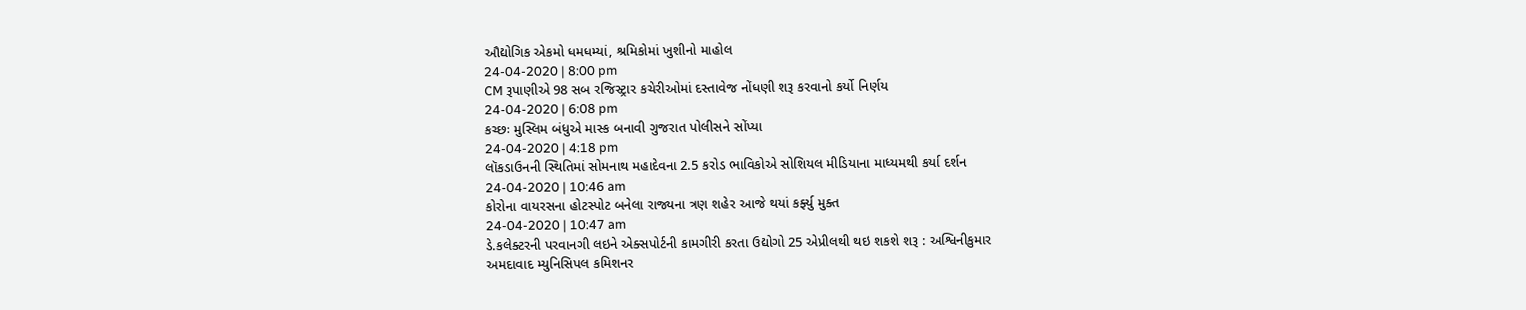ઔદ્યોગિક એકમો ધમધમ્યાં, શ્રમિકોમાં ખુશીનો માહોલ
24-04-2020 | 8:00 pm
CM રૂપાણીએ 98 સબ રજિસ્ટ્રાર કચેરીઓમાં દસ્તાવેજ નોંધણી શરૂ કરવાનો કર્યો નિર્ણય
24-04-2020 | 6:08 pm
કચ્છઃ મુસ્લિમ બંધુએ માસ્ક બનાવી ગુજરાત પોલીસને સોંપ્યા
24-04-2020 | 4:18 pm
લૉકડાઉનની સ્થિતિમાં સોમનાથ મહાદેવના 2.5 કરોડ ભાવિકોએ સોશિયલ મીડિયાના માધ્યમથી કર્યા દર્શન
24-04-2020 | 10:46 am
કોરોના વાયરસના હોટસ્પોટ બનેલા રાજ્યના ત્રણ શહેર આજે થયાં કર્ફ્યુ મુક્ત
24-04-2020 | 10:47 am
ડે.કલેક્ટરની પરવાનગી લઇને એક્સપોર્ટની કામગીરી કરતા ઉદ્યોગો 25 એપ્રીલથી થઇ શકશે શરૂ : અશ્વિનીકુમાર
અમદાવાદ મ્યુનિસિપલ કમિશનર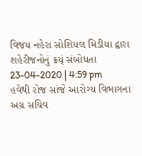વિજય નહેરા સોશિયલ મિડીયા દ્વારા શહેરીજનોનું ક્રય્ં સંબોધતા
23-04-2020 | 4:59 pm
હવેથી રોજ સાંજે આરોગ્ય વિભાગના અગ્ર સચિવ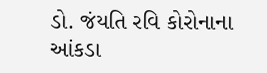ડો. જંયતિ રવિ કોરોનાના આંકડા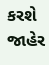કરશે જાહેર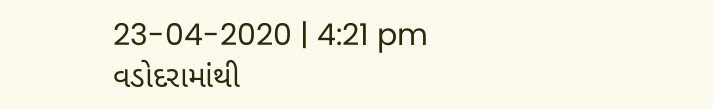23-04-2020 | 4:21 pm
વડોદરામાંથી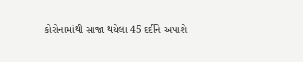કોરોનામાંથી સાજા થયેલા 45 દર્દીને અપાશે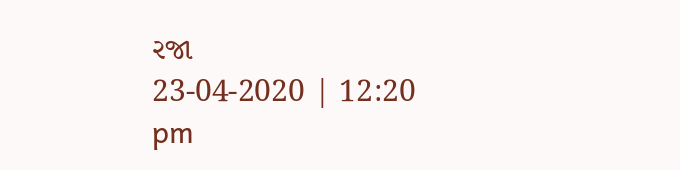રજા
23-04-2020 | 12:20 pm